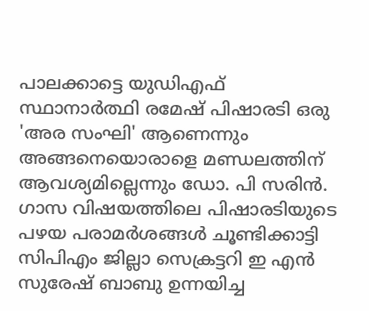പാലക്കാട്ടെ യുഡിഎഫ് സ്ഥാനാര്‍ത്ഥി രമേഷ് പിഷാരടി ഒരു 'അര സംഘി' ആണെന്നും അങ്ങനെയൊരാളെ മണ്ഡലത്തിന് ആവശ്യമില്ലെന്നും ഡോ. പി സരിൻ. ഗാസ വിഷയത്തിലെ പിഷാരടിയുടെ പഴയ പരാമർശങ്ങൾ ചൂണ്ടിക്കാട്ടി സിപിഎം ജില്ലാ സെക്രട്ടറി ഇ എൻ സുരേഷ്‌ ബാബു ഉന്നയിച്ച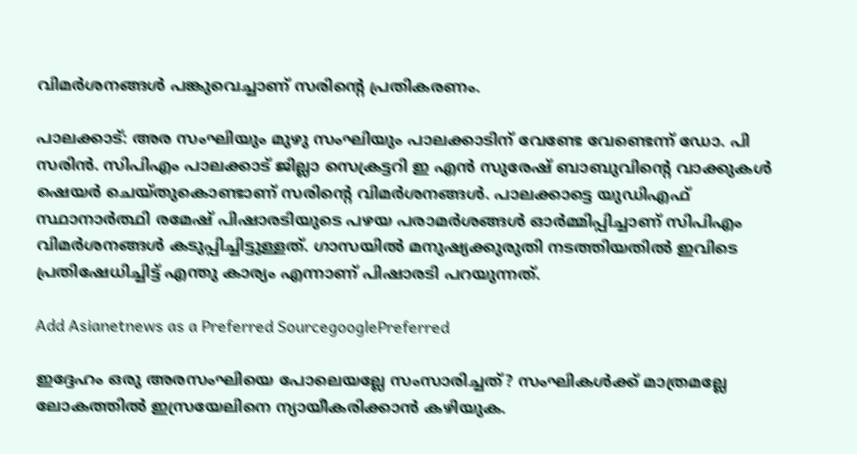വിമർശനങ്ങൾ പങ്കുവെച്ചാണ് സരിൻ്റെ പ്രതികരണം.

പാലക്കാട്: അര സംഘിയും മുഴു സംഘിയും പാലക്കാടിന് വേണ്ടേ വേണ്ടെന്ന് ഡോ. പി സരിൻ. സിപിഎം പാലക്കാട് ജില്ലാ സെക്രട്ടറി ഇ എൻ സുരേഷ്‌ ബാബുവിന്‍റെ വാക്കുകൾ ഷെയര്‍ ചെയ്തുകൊണ്ടാണ് സരിന്‍റെ വിമര്‍ശനങ്ങൾ. പാലക്കാട്ടെ യുഡിഎഫ് സ്ഥാനാര്‍ത്ഥി രമേഷ് പിഷാരടിയുടെ പഴയ പരാമര്‍ശങ്ങൾ ഓർമ്മിപ്പിച്ചാണ് സിപിഎം വിമര്‍ശനങ്ങൾ കടുപ്പിച്ചിട്ടുള്ളത്. ഗാസയിൽ മനുഷ്യക്കുരുതി നടത്തിയതിൽ ഇവിടെ പ്രതിഷേധിച്ചിട്ട് എന്തു കാര്യം എന്നാണ് പിഷാരടി പറയുന്നത്.

Add Asianetnews as a Preferred SourcegooglePreferred

ഇദ്ദേഹം ഒരു അരസംഘിയെ പോലെയല്ലേ സംസാരിച്ചത്? സംഘികൾക്ക് മാത്രമല്ലേ ലോകത്തിൽ ഇസ്രയേലിനെ ന്യായീകരിക്കാൻ കഴിയുക.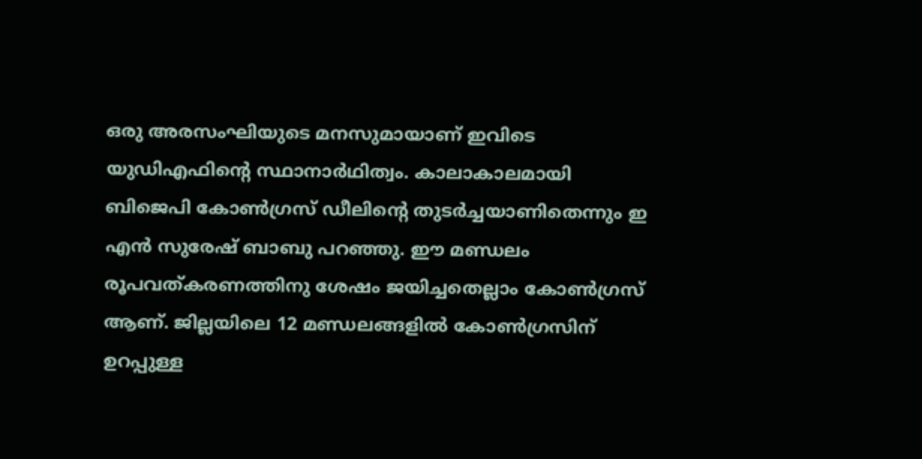ഒരു അരസംഘിയുടെ മനസുമായാണ് ഇവിടെ യുഡിഎഫിന്‍റെ സ്ഥാനാർഥിത്വം. കാലാകാലമായി ബിജെപി കോൺഗ്രസ് ഡീലിന്‍റെ തുടർച്ചയാണിതെന്നും ഇ എൻ സുരേഷ്‌ ബാബു പറഞ്ഞു. ഈ മണ്ഡലം രൂപവത്കരണത്തിനു ശേഷം ജയിച്ചതെല്ലാം കോൺഗ്രസ് ആണ്. ജില്ലയിലെ 12 മണ്ഡലങ്ങളിൽ കോൺഗ്രസിന് ഉറപ്പുള്ള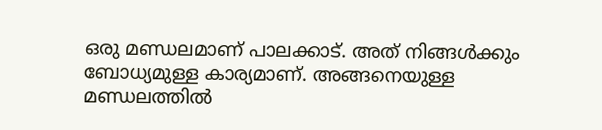ഒരു മണ്ഡലമാണ് പാലക്കാട്. അത് നിങ്ങൾക്കും ബോധ്യമുള്ള കാര്യമാണ്. അങ്ങനെയുള്ള മണ്ഡലത്തിൽ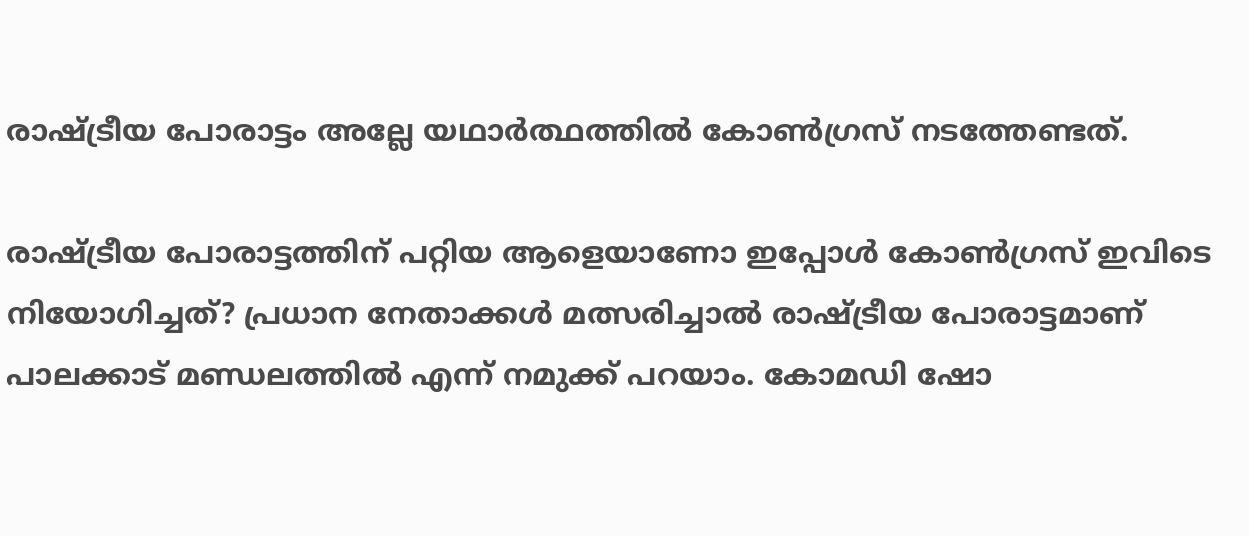രാഷ്ട്രീയ പോരാട്ടം അല്ലേ യഥാർത്ഥത്തിൽ കോൺഗ്രസ് നടത്തേണ്ടത്.

രാഷ്ട്രീയ പോരാട്ടത്തിന് പറ്റിയ ആളെയാണോ ഇപ്പോൾ കോൺഗ്രസ് ഇവിടെ നിയോഗിച്ചത്? പ്രധാന നേതാക്കൾ മത്സരിച്ചാൽ രാഷ്ട്രീയ പോരാട്ടമാണ് പാലക്കാട് മണ്ഡലത്തിൽ എന്ന് നമുക്ക് പറയാം. കോമഡി ഷോ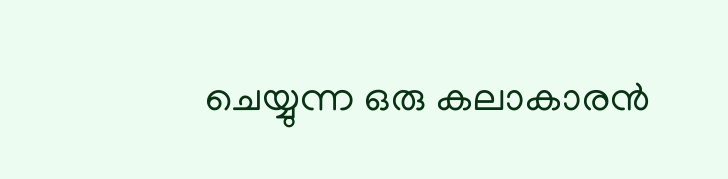ചെയ്യുന്ന ഒരു കലാകാരൻ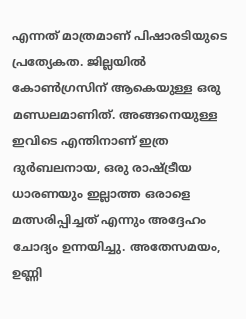എന്നത് മാത്രമാണ് പിഷാരടിയുടെ പ്രത്യേകത. ജില്ലയിൽ കോൺഗ്രസിന് ആകെയുള്ള ഒരു മണ്ഡലമാണിത്. അങ്ങനെയുള്ള ഇവിടെ എന്തിനാണ് ഇത്ര ദുർബലനായ, ഒരു രാഷ്ട്രീയ ധാരണയും ഇല്ലാത്ത ഒരാളെ മത്സരിപ്പിച്ചത് എന്നും അദ്ദേഹം ചോദ്യം ഉന്നയിച്ചു. അതേസമയം, ഉണ്ണി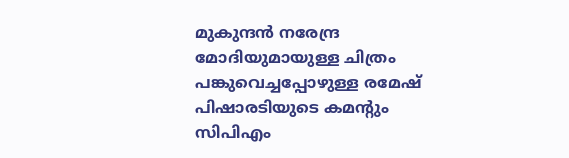മുകുന്ദൻ നരേന്ദ്ര മോദിയുമായുള്ള ചിത്രം പങ്കുവെച്ചപ്പോഴുള്ള രമേഷ് പിഷാരടിയുടെ കമന്‍റും സിപിഎം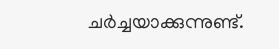ചര്‍ച്ചയാക്കുന്നുണ്ട്.